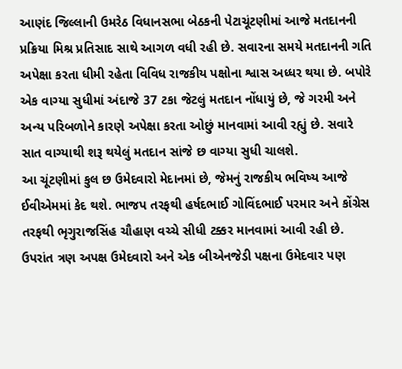આણંદ જિલ્લાની ઉમરેઠ વિધાનસભા બેઠકની પેટાચૂંટણીમાં આજે મતદાનની પ્રક્રિયા મિશ્ર પ્રતિસાદ સાથે આગળ વધી રહી છે. સવારના સમયે મતદાનની ગતિ અપેક્ષા કરતા ધીમી રહેતા વિવિધ રાજકીય પક્ષોના શ્વાસ અધ્ધર થયા છે. બપોરે એક વાગ્યા સુધીમાં અંદાજે 37 ટકા જેટલું મતદાન નોંધાયું છે, જે ગરમી અને અન્ય પરિબળોને કારણે અપેક્ષા કરતા ઓછું માનવામાં આવી રહ્યું છે. સવારે સાત વાગ્યાથી શરૂ થયેલું મતદાન સાંજે છ વાગ્યા સુધી ચાલશે.
આ ચૂંટણીમાં કુલ છ ઉમેદવારો મેદાનમાં છે, જેમનું રાજકીય ભવિષ્ય આજે ઈવીએમમાં કેદ થશે. ભાજપ તરફથી હર્ષદભાઈ ગોવિંદભાઈ પરમાર અને કોંગ્રેસ તરફથી ભૃગુરાજસિંહ ચૌહાણ વચ્ચે સીધી ટક્કર માનવામાં આવી રહી છે. ઉપરાંત ત્રણ અપક્ષ ઉમેદવારો અને એક બીએનજેડી પક્ષના ઉમેદવાર પણ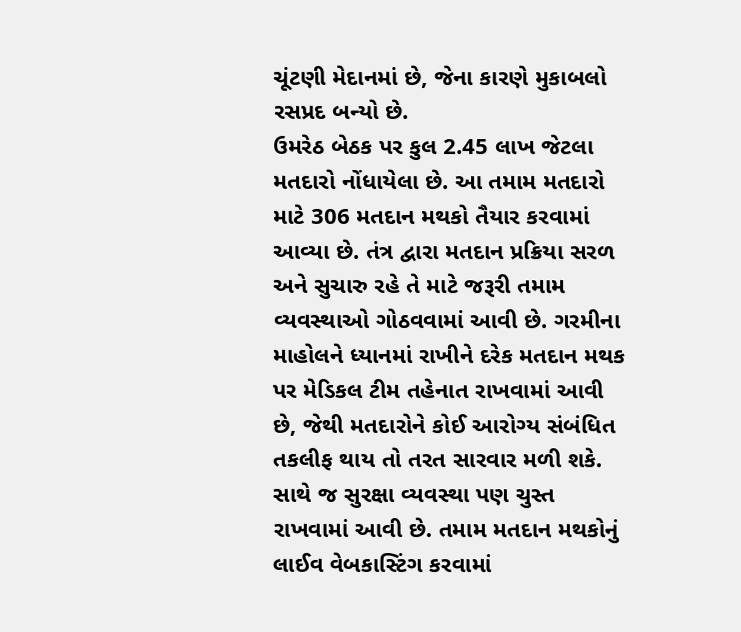ચૂંટણી મેદાનમાં છે, જેના કારણે મુકાબલો રસપ્રદ બન્યો છે.
ઉમરેઠ બેઠક પર કુલ 2.45 લાખ જેટલા મતદારો નોંધાયેલા છે. આ તમામ મતદારો માટે 306 મતદાન મથકો તૈયાર કરવામાં આવ્યા છે. તંત્ર દ્વારા મતદાન પ્રક્રિયા સરળ અને સુચારુ રહે તે માટે જરૂરી તમામ વ્યવસ્થાઓ ગોઠવવામાં આવી છે. ગરમીના માહોલને ધ્યાનમાં રાખીને દરેક મતદાન મથક પર મેડિકલ ટીમ તહેનાત રાખવામાં આવી છે, જેથી મતદારોને કોઈ આરોગ્ય સંબંધિત તકલીફ થાય તો તરત સારવાર મળી શકે. સાથે જ સુરક્ષા વ્યવસ્થા પણ ચુસ્ત રાખવામાં આવી છે. તમામ મતદાન મથકોનું લાઈવ વેબકાસ્ટિંગ કરવામાં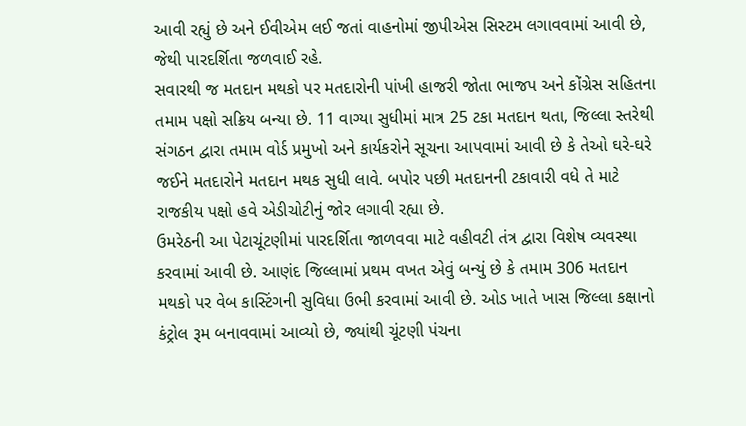આવી રહ્યું છે અને ઈવીએમ લઈ જતાં વાહનોમાં જીપીએસ સિસ્ટમ લગાવવામાં આવી છે, જેથી પારદર્શિતા જળવાઈ રહે.
સવારથી જ મતદાન મથકો પર મતદારોની પાંખી હાજરી જોતા ભાજપ અને કોંગ્રેસ સહિતના તમામ પક્ષો સક્રિય બન્યા છે. 11 વાગ્યા સુધીમાં માત્ર 25 ટકા મતદાન થતા, જિલ્લા સ્તરેથી સંગઠન દ્વારા તમામ વોર્ડ પ્રમુખો અને કાર્યકરોને સૂચના આપવામાં આવી છે કે તેઓ ઘરે-ઘરે જઈને મતદારોને મતદાન મથક સુધી લાવે. બપોર પછી મતદાનની ટકાવારી વધે તે માટે રાજકીય પક્ષો હવે એડીચોટીનું જોર લગાવી રહ્યા છે.
ઉમરેઠની આ પેટાચૂંટણીમાં પારદર્શિતા જાળવવા માટે વહીવટી તંત્ર દ્વારા વિશેષ વ્યવસ્થા કરવામાં આવી છે. આણંદ જિલ્લામાં પ્રથમ વખત એવું બન્યું છે કે તમામ 306 મતદાન મથકો પર વેબ કાસ્ટિંગની સુવિધા ઉભી કરવામાં આવી છે. ઓડ ખાતે ખાસ જિલ્લા કક્ષાનો કંટ્રોલ રૂમ બનાવવામાં આવ્યો છે, જ્યાંથી ચૂંટણી પંચના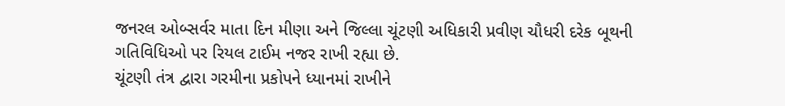જનરલ ઓબ્સર્વર માતા દિન મીણા અને જિલ્લા ચૂંટણી અધિકારી પ્રવીણ ચૌધરી દરેક બૂથની ગતિવિધિઓ પર રિયલ ટાઈમ નજર રાખી રહ્યા છે.
ચૂંટણી તંત્ર દ્વારા ગરમીના પ્રકોપને ધ્યાનમાં રાખીને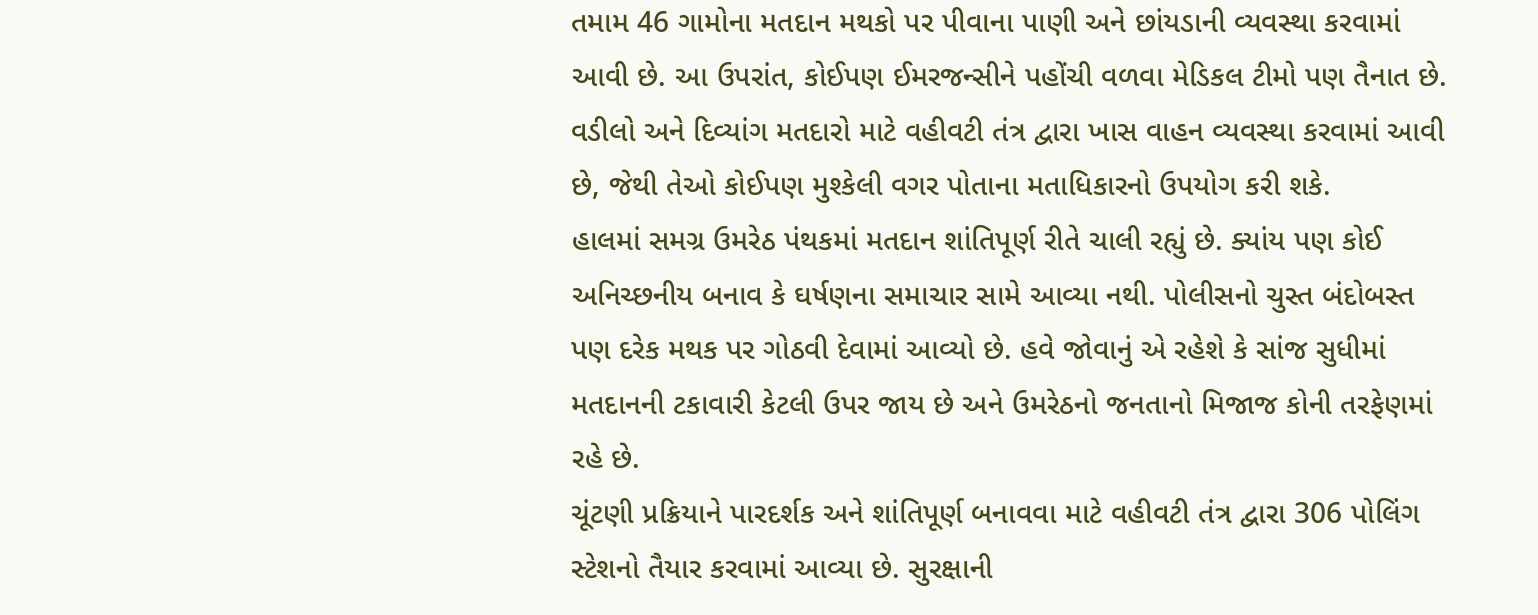તમામ 46 ગામોના મતદાન મથકો પર પીવાના પાણી અને છાંયડાની વ્યવસ્થા કરવામાં આવી છે. આ ઉપરાંત, કોઈપણ ઈમરજન્સીને પહોંચી વળવા મેડિકલ ટીમો પણ તૈનાત છે. વડીલો અને દિવ્યાંગ મતદારો માટે વહીવટી તંત્ર દ્વારા ખાસ વાહન વ્યવસ્થા કરવામાં આવી છે, જેથી તેઓ કોઈપણ મુશ્કેલી વગર પોતાના મતાધિકારનો ઉપયોગ કરી શકે.
હાલમાં સમગ્ર ઉમરેઠ પંથકમાં મતદાન શાંતિપૂર્ણ રીતે ચાલી રહ્યું છે. ક્યાંય પણ કોઈ અનિચ્છનીય બનાવ કે ઘર્ષણના સમાચાર સામે આવ્યા નથી. પોલીસનો ચુસ્ત બંદોબસ્ત પણ દરેક મથક પર ગોઠવી દેવામાં આવ્યો છે. હવે જોવાનું એ રહેશે કે સાંજ સુધીમાં મતદાનની ટકાવારી કેટલી ઉપર જાય છે અને ઉમરેઠનો જનતાનો મિજાજ કોની તરફેણમાં રહે છે.
ચૂંટણી પ્રક્રિયાને પારદર્શક અને શાંતિપૂર્ણ બનાવવા માટે વહીવટી તંત્ર દ્વારા 306 પોલિંગ સ્ટેશનો તૈયાર કરવામાં આવ્યા છે. સુરક્ષાની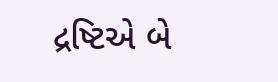દ્રષ્ટિએ બે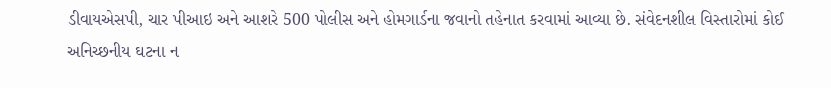ડીવાયએસપી, ચાર પીઆઇ અને આશરે 500 પોલીસ અને હોમગાર્ડના જવાનો તહેનાત કરવામાં આવ્યા છે. સંવેદનશીલ વિસ્તારોમાં કોઈ અનિચ્છનીય ઘટના ન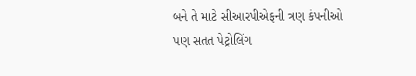બને તે માટે સીઆરપીએફની ત્રણ કંપનીઓ પણ સતત પેટ્રોલિંગ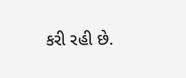કરી રહી છે.